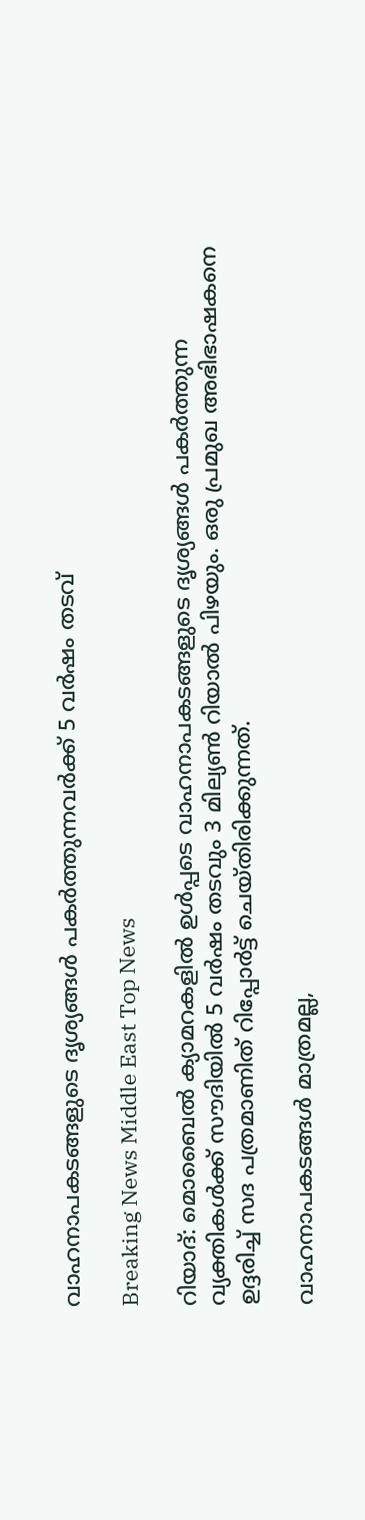വാഹനാപകടങ്ങളുടെ ദൃശ്യങ്ങള്‍ പകര്‍ത്തുന്നവര്‍ക്ക് 5 വര്‍ഷം തടവ്

Breaking News Middle East Top News

റിയാദ്: മൊബൈല്‍ ക്യാമറകളില്‍ ഉള്‍പ്പടെ വാഹനാപകടങ്ങളുടെ ദൃശ്യങ്ങള്‍ പകര്‍ത്തുന്ന വ്യക്തികള്‍ക്ക് സൗദിയില്‍ 5 വര്‍ഷം തടവും 3 മില്യണ്‍ റിയാല്‍ പിഴയും. ഒരു പ്രമുഖ അഭിഭാഷകനെ ഉദ്ദരിച്ച് സദ പത്രമാണിത് റിപ്പോര്‍ട്ട് ചെയ്തിരിക്കുന്നത്.

വാഹനാപകടങ്ങള്‍ മാത്രമല്ല,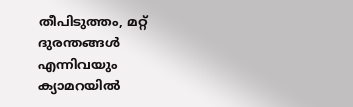തീപിടുത്തം, മറ്റ് ദുരന്തങ്ങള്‍ എന്നിവയും ക്യാമറയില്‍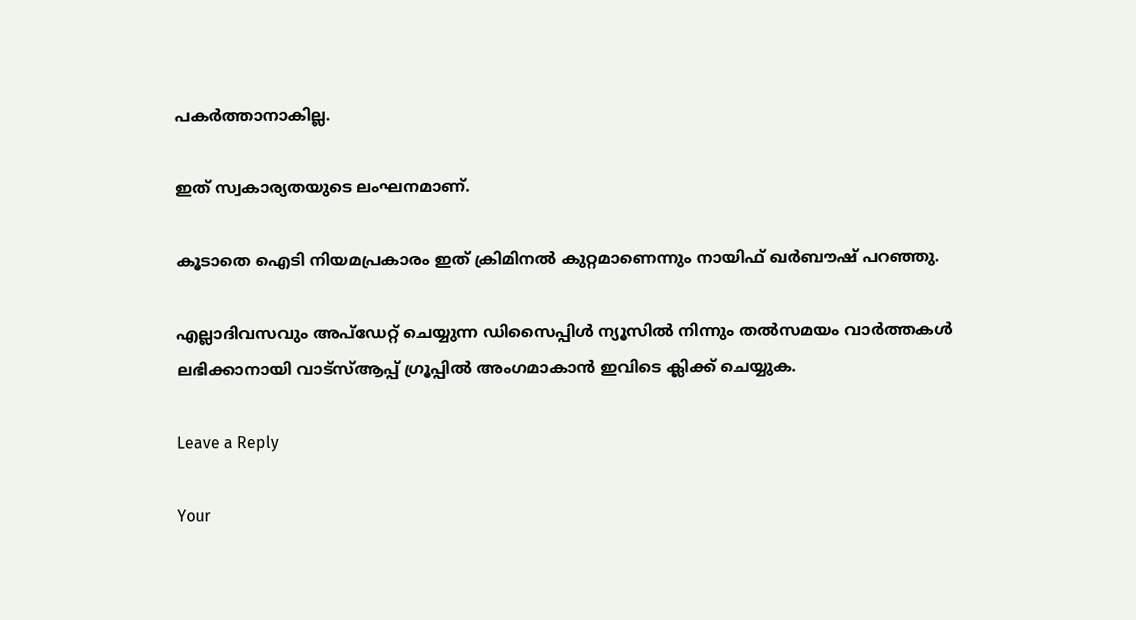പകര്‍ത്താനാകില്ല.

ഇത് സ്വകാര്യതയുടെ ലംഘനമാണ്.

കൂടാതെ ഐടി നിയമപ്രകാരം ഇത് ക്രിമിനല്‍ കുറ്റമാണെന്നും നായിഫ് ഖര്‍ബൗഷ് പറഞ്ഞു.

എല്ലാദിവസവും അപ്ഡേറ്റ് ചെയ്യുന്ന ഡിസൈപ്പിൾ ന്യൂസിൽ നിന്നും തൽസമയം വാർത്തകൾ ലഭിക്കാനായി വാട്സ്ആപ്പ് ഗ്രൂപ്പിൽ അംഗമാകാൻ ഇവിടെ ക്ലിക്ക് ചെയ്യുക.

Leave a Reply

Your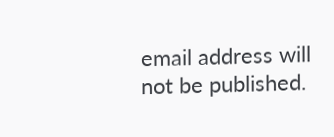email address will not be published.